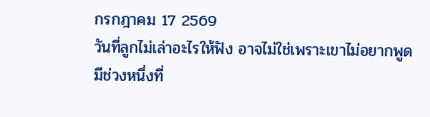กรกฎาคม 17 2569
วันที่ลูกไม่เล่าอะไรให้ฟัง อาจไม่ใช่เพราะเขาไม่อยากพูด
มีช่วงหนึ่งที่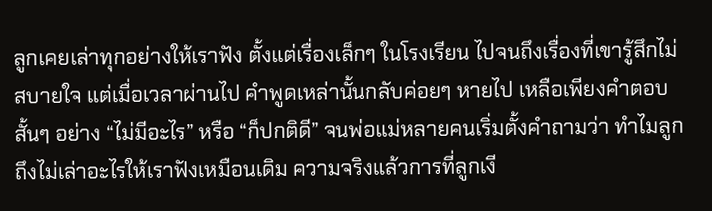ลูกเคยเล่าทุกอย่างให้เราฟัง ตั้งแต่เรื่องเล็กๆ ในโรงเรียน ไปจนถึงเรื่องที่เขารู้สึกไม่สบายใจ แต่เมื่อเวลาผ่านไป คำพูดเหล่านั้นกลับค่อยๆ หายไป เหลือเพียงคำตอบสั้นๆ อย่าง “ไม่มีอะไร” หรือ “ก็ปกติดี” จนพ่อแม่หลายคนเริ่มตั้งคำถามว่า ทำไมลูกถึงไม่เล่าอะไรให้เราฟังเหมือนเดิม ความจริงแล้วการที่ลูกเงี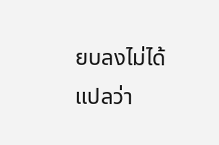ยบลงไม่ได้แปลว่า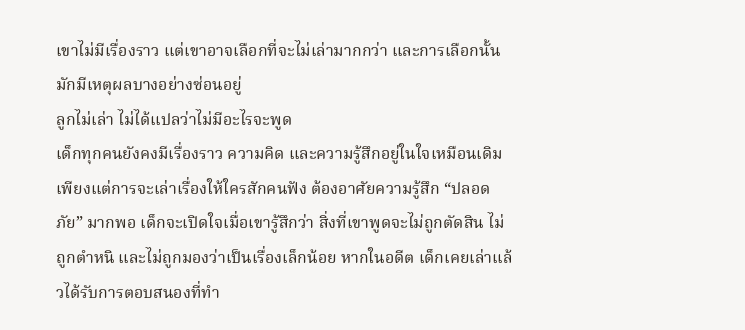เขาไม่มีเรื่องราว แต่เขาอาจเลือกที่จะไม่เล่ามากกว่า และการเลือกนั้นมักมีเหตุผลบางอย่างซ่อนอยู่
ลูกไม่เล่า ไม่ได้แปลว่าไม่มีอะไรจะพูด
เด็กทุกคนยังคงมีเรื่องราว ความคิด และความรู้สึกอยู่ในใจเหมือนเดิม เพียงแต่การจะเล่าเรื่องให้ใครสักคนฟัง ต้องอาศัยความรู้สึก “ปลอดภัย” มากพอ เด็กจะเปิดใจเมื่อเขารู้สึกว่า สิ่งที่เขาพูดจะไม่ถูกตัดสิน ไม่ถูกตำหนิ และไม่ถูกมองว่าเป็นเรื่องเล็กน้อย หากในอดีต เด็กเคยเล่าแล้วได้รับการตอบสนองที่ทำ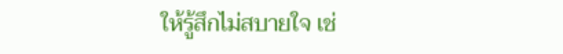ให้รู้สึกไม่สบายใจ เช่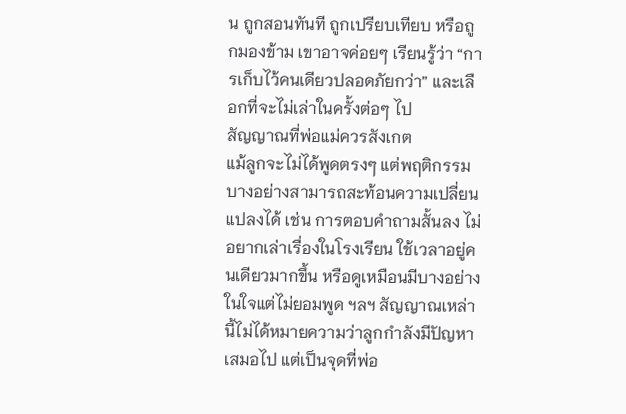น ถูกสอนทันที ถูกเปรียบเทียบ หรือถูกมองข้าม เขาอาจค่อยๆ เรียนรู้ว่า “การเก็บไว้คนเดียวปลอดภัยกว่า” และเลือกที่จะไม่เล่าในครั้งต่อๆ ไป
สัญญาณที่พ่อแม่ควรสังเกต
แม้ลูกจะไม่ได้พูดตรงๆ แต่พฤติกรรมบางอย่างสามารถสะท้อนความเปลี่ยนแปลงได้ เช่น การตอบคำถามสั้นลง ไม่อยากเล่าเรื่องในโรงเรียน ใช้เวลาอยู่คนเดียวมากขึ้น หรือดูเหมือนมีบางอย่างในใจแต่ไม่ยอมพูด ฯลฯ สัญญาณเหล่านี้ไม่ได้หมายความว่าลูกกำลังมีปัญหาเสมอไป แต่เป็นจุดที่พ่อ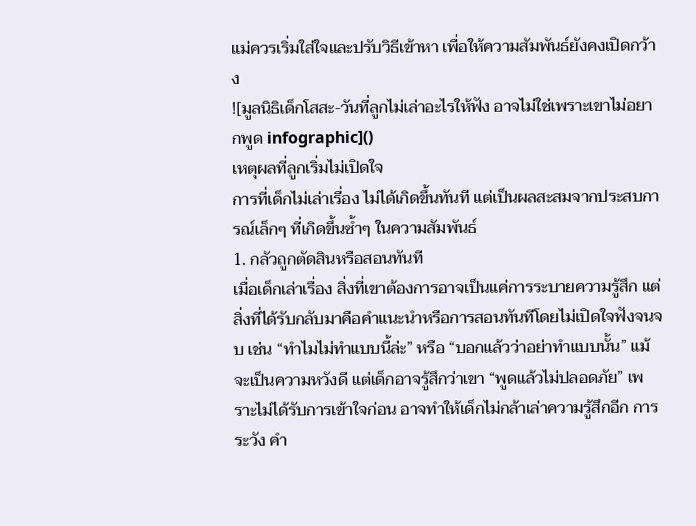แม่ควรเริ่มใส่ใจและปรับวิธีเข้าหา เพื่อให้ความสัมพันธ์ยังคงเปิดกว้าง
![มูลนิธิเด็กโสสะ-วันที่ลูกไม่เล่าอะไรให้ฟัง อาจไม่ใช่เพราะเขาไม่อยากพูด infographic]()
เหตุผลที่ลูกเริ่มไม่เปิดใจ
การที่เด็กไม่เล่าเรื่อง ไม่ได้เกิดขึ้นทันที แต่เป็นผลสะสมจากประสบการณ์เล็กๆ ที่เกิดขึ้นซ้ำๆ ในความสัมพันธ์
1. กลัวถูกตัดสินหรือสอนทันที
เมื่อเด็กเล่าเรื่อง สิ่งที่เขาต้องการอาจเป็นแค่การระบายความรู้สึก แต่สิ่งที่ได้รับกลับมาคือคำแนะนำหรือการสอนทันทีโดยไม่เปิดใจฟังจนจบ เช่น “ทำไมไม่ทำแบบนี้ล่ะ” หรือ “บอกแล้วว่าอย่าทำแบบนั้น” แม้จะเป็นความหวังดี แต่เด็กอาจรู้สึกว่าเขา “พูดแล้วไม่ปลอดภัย” เพราะไม่ได้รับการเข้าใจก่อน อาจทำให้เด็กไม่กล้าเล่าความรู้สึกอีก การระวัง คำ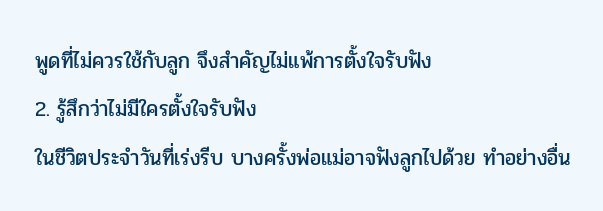พูดที่ไม่ควรใช้กับลูก จึงสำคัญไม่แพ้การตั้งใจรับฟัง
2. รู้สึกว่าไม่มีใครตั้งใจรับฟัง
ในชีวิตประจำวันที่เร่งรีบ บางครั้งพ่อแม่อาจฟังลูกไปด้วย ทำอย่างอื่น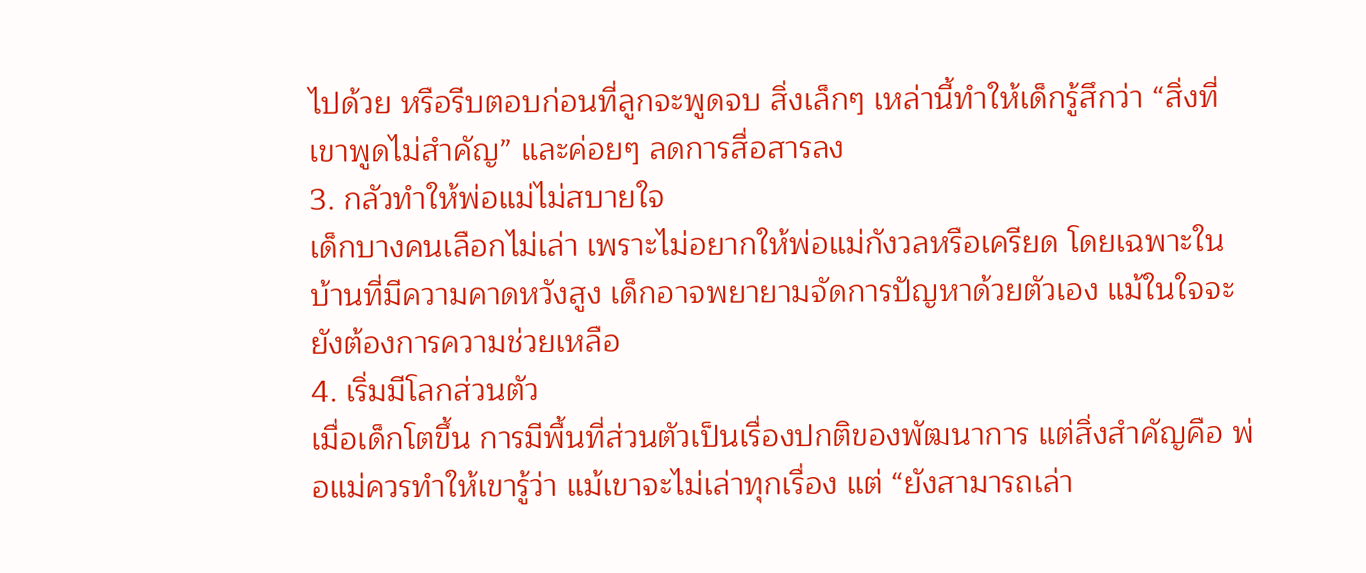ไปด้วย หรือรีบตอบก่อนที่ลูกจะพูดจบ สิ่งเล็กๆ เหล่านี้ทำให้เด็กรู้สึกว่า “สิ่งที่เขาพูดไม่สำคัญ” และค่อยๆ ลดการสื่อสารลง
3. กลัวทำให้พ่อแม่ไม่สบายใจ
เด็กบางคนเลือกไม่เล่า เพราะไม่อยากให้พ่อแม่กังวลหรือเครียด โดยเฉพาะในบ้านที่มีความคาดหวังสูง เด็กอาจพยายามจัดการปัญหาด้วยตัวเอง แม้ในใจจะยังต้องการความช่วยเหลือ
4. เริ่มมีโลกส่วนตัว
เมื่อเด็กโตขึ้น การมีพื้นที่ส่วนตัวเป็นเรื่องปกติของพัฒนาการ แต่สิ่งสำคัญคือ พ่อแม่ควรทำให้เขารู้ว่า แม้เขาจะไม่เล่าทุกเรื่อง แต่ “ยังสามารถเล่า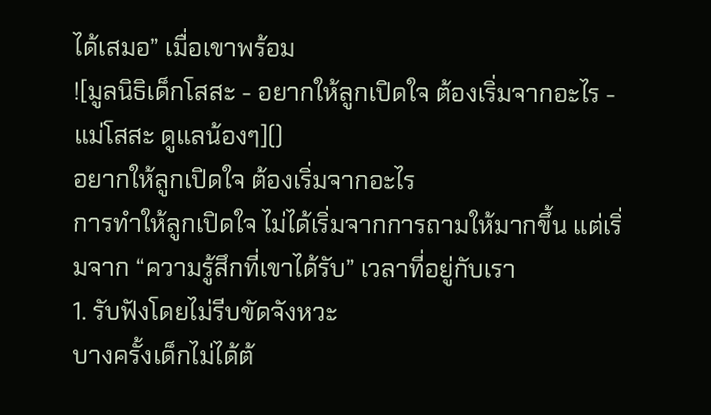ได้เสมอ” เมื่อเขาพร้อม
![มูลนิธิเด็กโสสะ - อยากให้ลูกเปิดใจ ต้องเริ่มจากอะไร - แม่โสสะ ดูแลน้องๆ]()
อยากให้ลูกเปิดใจ ต้องเริ่มจากอะไร
การทำให้ลูกเปิดใจ ไม่ได้เริ่มจากการถามให้มากขึ้น แต่เริ่มจาก “ความรู้สึกที่เขาได้รับ” เวลาที่อยู่กับเรา
1. รับฟังโดยไม่รีบขัดจังหวะ
บางครั้งเด็กไม่ได้ต้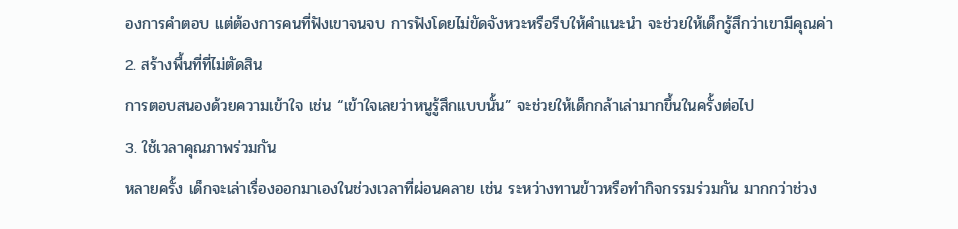องการคำตอบ แต่ต้องการคนที่ฟังเขาจนจบ การฟังโดยไม่ขัดจังหวะหรือรีบให้คำแนะนำ จะช่วยให้เด็กรู้สึกว่าเขามีคุณค่า
2. สร้างพื้นที่ที่ไม่ตัดสิน
การตอบสนองด้วยความเข้าใจ เช่น “เข้าใจเลยว่าหนูรู้สึกแบบนั้น” จะช่วยให้เด็กกล้าเล่ามากขึ้นในครั้งต่อไป
3. ใช้เวลาคุณภาพร่วมกัน
หลายครั้ง เด็กจะเล่าเรื่องออกมาเองในช่วงเวลาที่ผ่อนคลาย เช่น ระหว่างทานข้าวหรือทำกิจกรรมร่วมกัน มากกว่าช่วง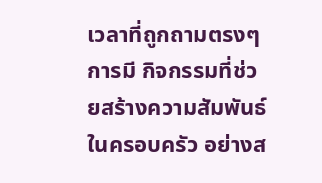เวลาที่ถูกถามตรงๆ การมี กิจกรรมที่ช่วยสร้างความสัมพันธ์ในครอบครัว อย่างส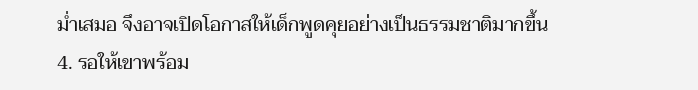ม่ำเสมอ จึงอาจเปิดโอกาสให้เด็กพูดคุยอย่างเป็นธรรมชาติมากขึ้น
4. รอให้เขาพร้อม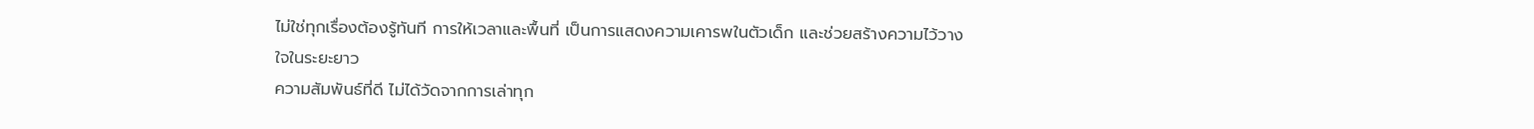ไม่ใช่ทุกเรื่องต้องรู้ทันที การให้เวลาและพื้นที่ เป็นการแสดงความเคารพในตัวเด็ก และช่วยสร้างความไว้วางใจในระยะยาว
ความสัมพันธ์ที่ดี ไม่ได้วัดจากการเล่าทุก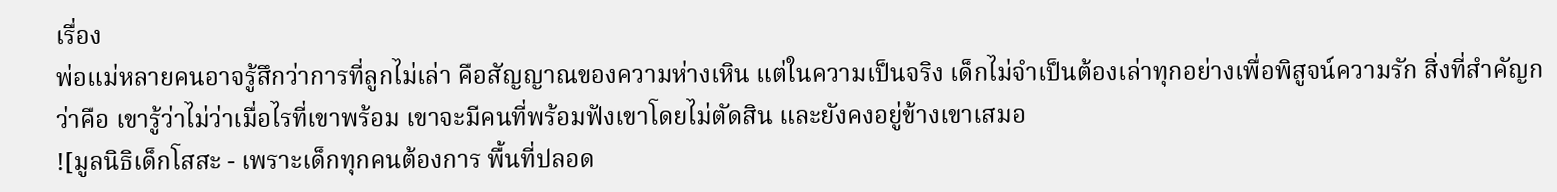เรื่อง
พ่อแม่หลายคนอาจรู้สึกว่าการที่ลูกไม่เล่า คือสัญญาณของความห่างเหิน แต่ในความเป็นจริง เด็กไม่จำเป็นต้องเล่าทุกอย่างเพื่อพิสูจน์ความรัก สิ่งที่สำคัญกว่าคือ เขารู้ว่าไม่ว่าเมื่อไรที่เขาพร้อม เขาจะมีคนที่พร้อมฟังเขาโดยไม่ตัดสิน และยังคงอยู่ข้างเขาเสมอ
![มูลนิธิเด็กโสสะ - เพราะเด็กทุกคนต้องการ พื้นที่ปลอด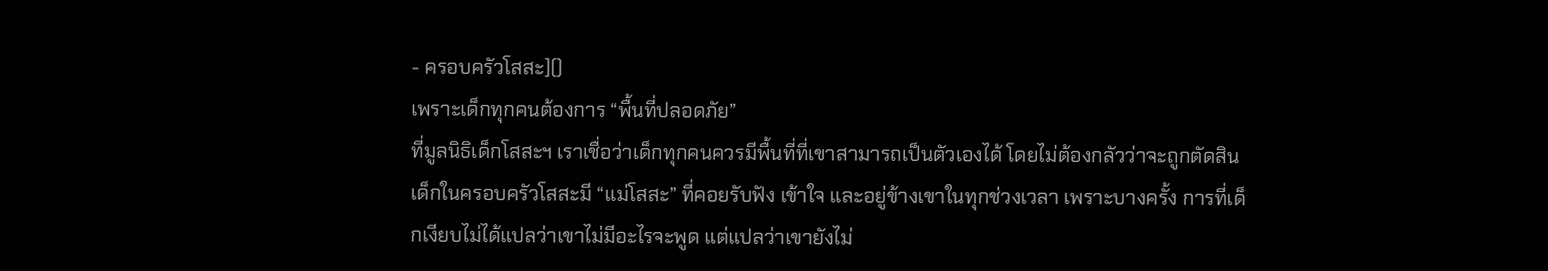- ครอบครัวโสสะ]()
เพราะเด็กทุกคนต้องการ “พื้นที่ปลอดภัย”
ที่มูลนิธิเด็กโสสะฯ เราเชื่อว่าเด็กทุกคนควรมีพื้นที่ที่เขาสามารถเป็นตัวเองได้ โดยไม่ต้องกลัวว่าจะถูกตัดสิน เด็กในครอบครัวโสสะมี “แม่โสสะ” ที่คอยรับฟัง เข้าใจ และอยู่ข้างเขาในทุกช่วงเวลา เพราะบางครั้ง การที่เด็กเงียบไม่ได้แปลว่าเขาไม่มีอะไรจะพูด แต่แปลว่าเขายังไม่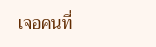เจอคนที่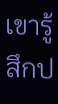เขารู้สึกป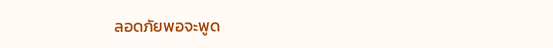ลอดภัยพอจะพูด